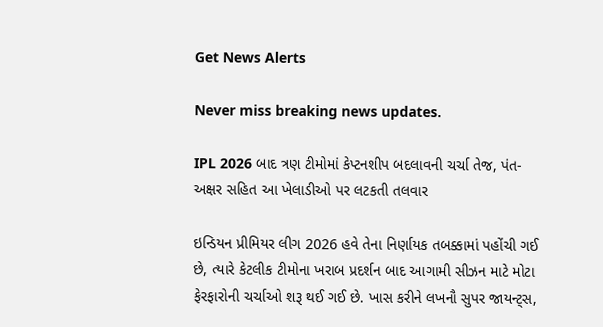Get News Alerts

Never miss breaking news updates.

IPL 2026 બાદ ત્રણ ટીમોમાં કેપ્ટનશીપ બદલાવની ચર્ચા તેજ, પંત-અક્ષર સહિત આ ખેલાડીઓ પર લટકતી તલવાર

ઇન્ડિયન પ્રીમિયર લીગ 2026 હવે તેના નિર્ણાયક તબક્કામાં પહોંચી ગઈ છે, ત્યારે કેટલીક ટીમોના ખરાબ પ્રદર્શન બાદ આગામી સીઝન માટે મોટા ફેરફારોની ચર્ચાઓ શરૂ થઈ ગઈ છે. ખાસ કરીને લખનૌ સુપર જાયન્ટ્સ,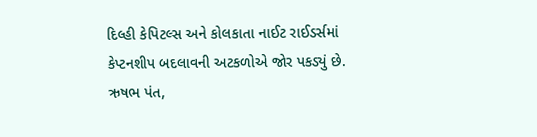દિલ્હી કેપિટલ્સ અને કોલકાતા નાઈટ રાઈડર્સમાં કેપ્ટનશીપ બદલાવની અટકળોએ જોર પકડ્યું છે. ઋષભ પંત,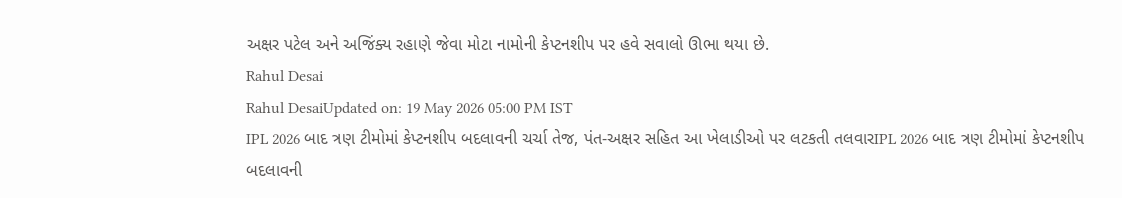અક્ષર પટેલ અને અજિંક્ય રહાણે જેવા મોટા નામોની કેપ્ટનશીપ પર હવે સવાલો ઊભા થયા છે.
Rahul Desai
Rahul DesaiUpdated on: 19 May 2026 05:00 PM IST
IPL 2026 બાદ ત્રણ ટીમોમાં કેપ્ટનશીપ બદલાવની ચર્ચા તેજ, પંત-અક્ષર સહિત આ ખેલાડીઓ પર લટકતી તલવારIPL 2026 બાદ ત્રણ ટીમોમાં કેપ્ટનશીપ બદલાવની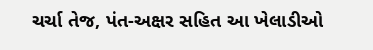ચર્ચા તેજ, પંત-અક્ષર સહિત આ ખેલાડીઓ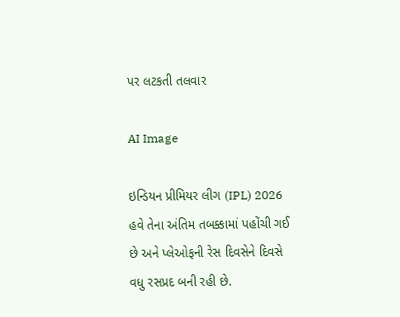પર લટકતી તલવાર

AI Image

ઇન્ડિયન પ્રીમિયર લીગ (IPL) 2026 હવે તેના અંતિમ તબક્કામાં પહોંચી ગઈ છે અને પ્લેઓફની રેસ દિવસેને દિવસે વધુ રસપ્રદ બની રહી છે.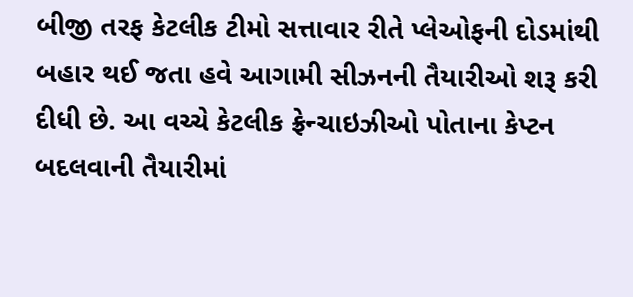બીજી તરફ કેટલીક ટીમો સત્તાવાર રીતે પ્લેઓફની દોડમાંથી બહાર થઈ જતા હવે આગામી સીઝનની તૈયારીઓ શરૂ કરી દીધી છે. આ વચ્ચે કેટલીક ફ્રેન્ચાઇઝીઓ પોતાના કેપ્ટન બદલવાની તૈયારીમાં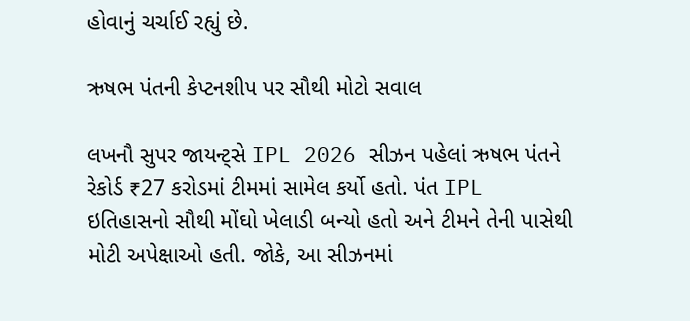હોવાનું ચર્ચાઈ રહ્યું છે.

ઋષભ પંતની કેપ્ટનશીપ પર સૌથી મોટો સવાલ

લખનૌ સુપર જાયન્ટ્સે IPL 2026 સીઝન પહેલાં ઋષભ પંતને રેકોર્ડ ₹27 કરોડમાં ટીમમાં સામેલ કર્યો હતો. પંત IPL ઇતિહાસનો સૌથી મોંઘો ખેલાડી બન્યો હતો અને ટીમને તેની પાસેથી મોટી અપેક્ષાઓ હતી. જોકે, આ સીઝનમાં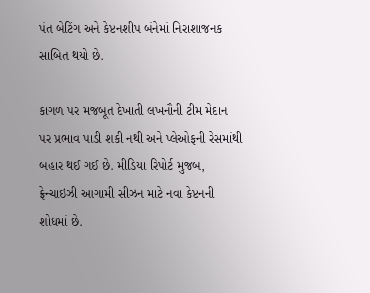પંત બેટિંગ અને કેપ્ટનશીપ બંનેમાં નિરાશાજનક સાબિત થયો છે.

કાગળ પર મજબૂત દેખાતી લખનૌની ટીમ મેદાન પર પ્રભાવ પાડી શકી નથી અને પ્લેઓફની રેસમાંથી બહાર થઈ ગઈ છે. મીડિયા રિપોર્ટ મુજબ, ફ્રેન્ચાઇઝી આગામી સીઝન માટે નવા કેપ્ટનની શોધમાં છે.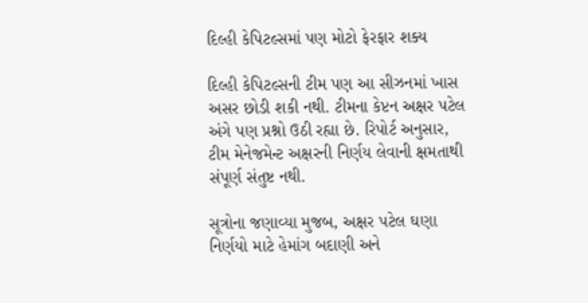દિલ્હી કેપિટલ્સમાં પણ મોટો ફેરફાર શક્ય

દિલ્હી કેપિટલ્સની ટીમ પણ આ સીઝનમાં ખાસ અસર છોડી શકી નથી. ટીમના કેપ્ટન અક્ષર પટેલ અંગે પણ પ્રશ્નો ઉઠી રહ્યા છે. રિપોર્ટ અનુસાર, ટીમ મેનેજમેન્ટ અક્ષરની નિર્ણય લેવાની ક્ષમતાથી સંપૂર્ણ સંતુષ્ટ નથી.

સૂત્રોના જણાવ્યા મુજબ, અક્ષર પટેલ ઘણા નિર્ણયો માટે હેમાંગ બદાણી અને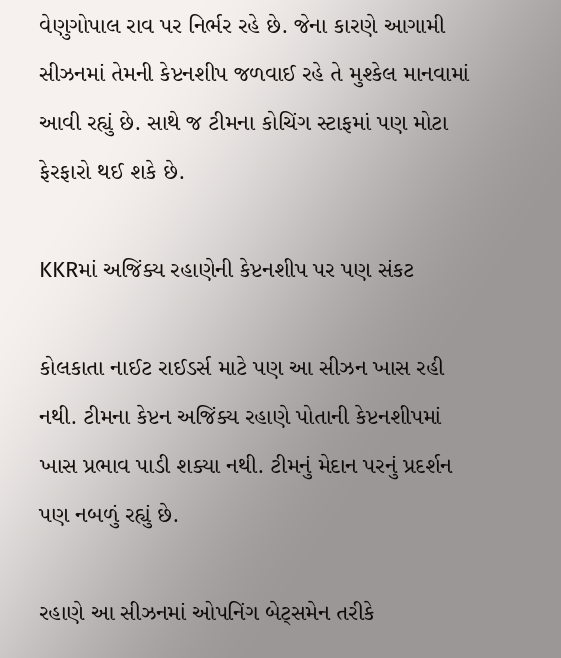વેણુગોપાલ રાવ પર નિર્ભર રહે છે. જેના કારણે આગામી સીઝનમાં તેમની કેપ્ટનશીપ જળવાઈ રહે તે મુશ્કેલ માનવામાં આવી રહ્યું છે. સાથે જ ટીમના કોચિંગ સ્ટાફમાં પણ મોટા ફેરફારો થઈ શકે છે.

KKRમાં અજિંક્ય રહાણેની કેપ્ટનશીપ પર પણ સંકટ

કોલકાતા નાઈટ રાઈડર્સ માટે પણ આ સીઝન ખાસ રહી નથી. ટીમના કેપ્ટન અજિંક્ય રહાણે પોતાની કેપ્ટનશીપમાં ખાસ પ્રભાવ પાડી શક્યા નથી. ટીમનું મેદાન પરનું પ્રદર્શન પણ નબળું રહ્યું છે.

રહાણે આ સીઝનમાં ઓપનિંગ બેટ્સમેન તરીકે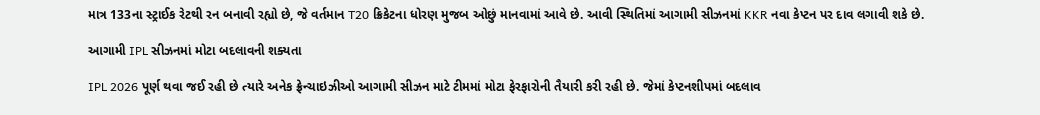માત્ર 133ના સ્ટ્રાઈક રેટથી રન બનાવી રહ્યો છે, જે વર્તમાન T20 ક્રિકેટના ધોરણ મુજબ ઓછું માનવામાં આવે છે. આવી સ્થિતિમાં આગામી સીઝનમાં KKR નવા કેપ્ટન પર દાવ લગાવી શકે છે.

આગામી IPL સીઝનમાં મોટા બદલાવની શક્યતા

IPL 2026 પૂર્ણ થવા જઈ રહી છે ત્યારે અનેક ફ્રેન્ચાઇઝીઓ આગામી સીઝન માટે ટીમમાં મોટા ફેરફારોની તૈયારી કરી રહી છે. જેમાં કેપ્ટનશીપમાં બદલાવ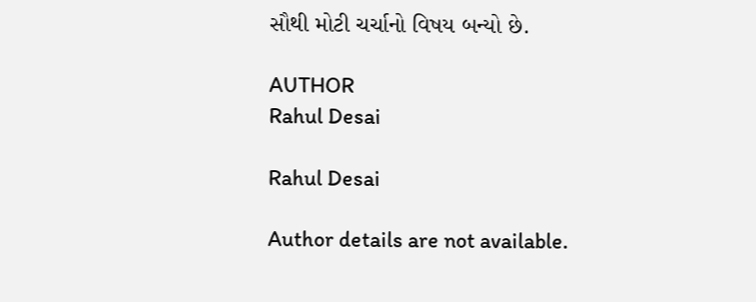સૌથી મોટી ચર્ચાનો વિષય બન્યો છે.

AUTHOR
Rahul Desai

Rahul Desai

Author details are not available.